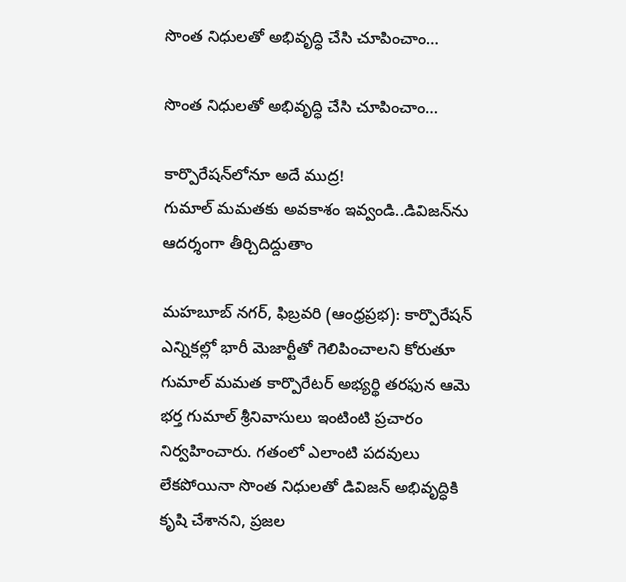సొంత నిధులతో అభివృద్ధి చేసి చూపించాం…

సొంత నిధులతో అభివృద్ధి చేసి చూపించాం…

కార్పొరేషన్‌లోనూ అదే ముద్ర!
గుమాల్ మమతకు అవకాశం ఇవ్వండి..డివిజన్‌ను ఆదర్శంగా తీర్చిదిద్దుతాం

మహబూబ్ నగర్, ఫిబ్రవరి (ఆంధ్రప్రభ): కార్పొరేషన్ ఎన్నికల్లో భారీ మెజార్టీతో గెలిపించాలని కోరుతూ గుమాల్ మమత కార్పొరేటర్ అభ్యర్థి తరఫున ఆమె భర్త గుమాల్ శ్రీనివాసులు ఇంటింటి ప్రచారం నిర్వహించారు. గతంలో ఎలాంటి పదవులు లేకపోయినా సొంత నిధులతో డివిజన్ అభివృద్ధికి కృషి చేశానని, ప్రజల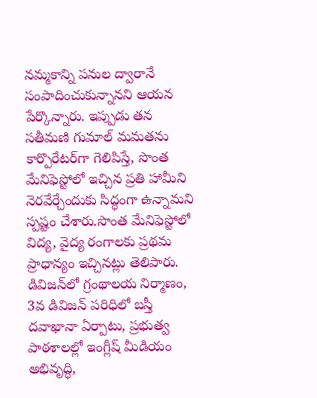నమ్మకాన్ని పనుల ద్వారానే సంపాదించుకున్నానని ఆయన పేర్కొన్నారు. ఇప్పుడు తన సతీమణి గుమాల్ మమతను కార్పొరేటర్‌గా గెలిపిస్తే, సొంత మేనిఫెస్టోలో ఇచ్చిన ప్రతి హామీని నెరవేర్చేందుకు సిద్ధంగా ఉన్నామని స్పష్టం చేశారు.సొంత మేనిఫెస్టోలో విద్య, వైద్య రంగాలకు ప్రథమ ప్రాధాన్యం ఇచ్చినట్లు తెలిపారు. డివిజన్‌లో గ్రంథాలయ నిర్మాణం, 3వ డివిజన్ పరిధిలో బస్తీ దవాఖానా ఏర్పాటు, ప్రభుత్వ పాఠశాలల్లో ఇంగ్లీష్ మీడియం అభివృద్ధి,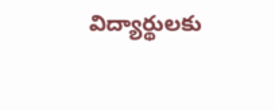విద్యార్థులకు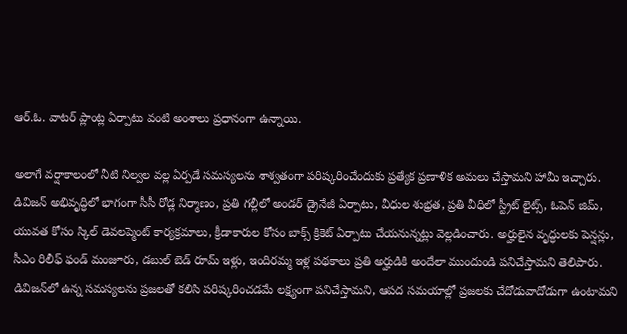ఆర్.ఓ. వాటర్ ప్లాంట్ల ఏర్పాటు వంటి అంశాలు ప్రధానంగా ఉన్నాయి.

అలాగే వర్షాకాలంలో నీటి నిల్వల వల్ల ఏర్పడే సమస్యలను శాశ్వతంగా పరిష్కరించేందుకు ప్రత్యేక ప్రణాళిక అమలు చేస్తామని హామీ ఇచ్చారు.
డివిజన్ అభివృద్ధిలో భాగంగా సీసీ రోడ్ల నిర్మాణం, ప్రతి గల్లీలో అండర్ డ్రైనేజీ ఏర్పాటు, వీధుల శుభ్రత, ప్రతి వీధిలో స్ట్రీట్ లైట్స్, ఓపెన్ జిమ్, యువత కోసం స్కిల్ డెవలప్మెంట్ కార్యక్రమాలు, క్రీడాకారుల కోసం బాక్స్ క్రికెట్ ఏర్పాటు చేయనున్నట్లు వెల్లడించారు. అర్హులైన వృద్ధులకు పెన్షన్లు, సీఎం రిలీఫ్ ఫండ్ మంజూరు, డబుల్ బెడ్ రూమ్ ఇళ్లు, ఇందిరమ్మ ఇళ్ల పథకాలు ప్రతి అర్హుడికి అందేలా ముందుండి పనిచేస్తామని తెలిపారు.
డివిజన్‌లో ఉన్న సమస్యలను ప్రజలతో కలిసి పరిష్కరించడమే లక్ష్యంగా పనిచేస్తామని, ఆపద సమయాల్లో ప్రజలకు చేదోడువాదోడుగా ఉంటామని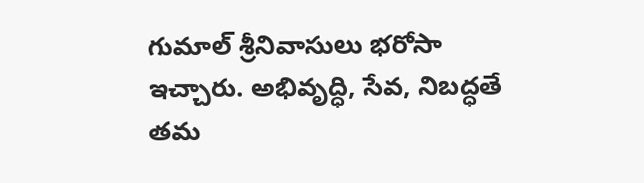గుమాల్ శ్రీనివాసులు భరోసా ఇచ్చారు. అభివృద్ధి, సేవ, నిబద్ధతే తమ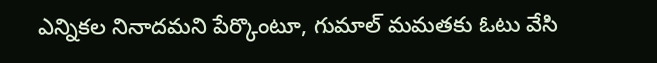ఎన్నికల నినాదమని పేర్కొంటూ, గుమాల్ మమతకు ఓటు వేసి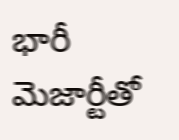భారీ మెజార్టీతో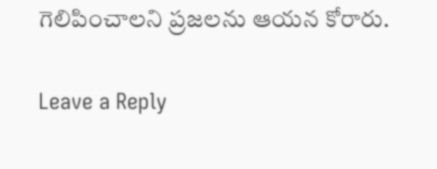గెలిపించాలని ప్రజలను ఆయన కోరారు.

Leave a Reply